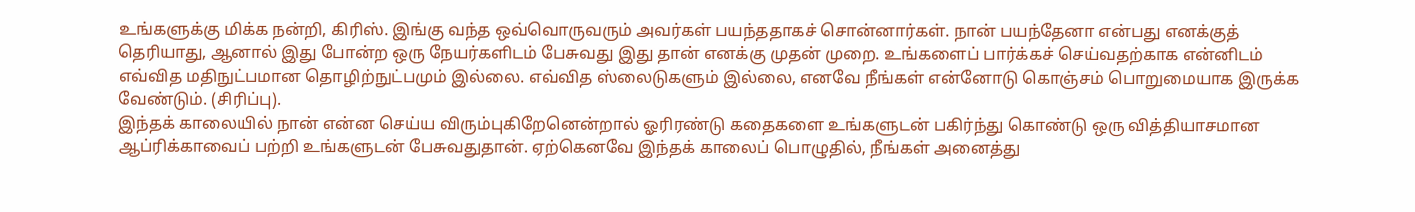உங்களுக்கு மிக்க நன்றி, கிரிஸ். இங்கு வந்த ஒவ்வொருவரும் அவர்கள் பயந்ததாகச் சொன்னார்கள். நான் பயந்தேனா என்பது எனக்குத் தெரியாது, ஆனால் இது போன்ற ஒரு நேயர்களிடம் பேசுவது இது தான் எனக்கு முதன் முறை. உங்களைப் பார்க்கச் செய்வதற்காக என்னிடம் எவ்வித மதிநுட்பமான தொழிற்நுட்பமும் இல்லை. எவ்வித ஸ்லைடுகளும் இல்லை, எனவே நீங்கள் என்னோடு கொஞ்சம் பொறுமையாக இருக்க வேண்டும். (சிரிப்பு).
இந்தக் காலையில் நான் என்ன செய்ய விரும்புகிறேனென்றால் ஓரிரண்டு கதைகளை உங்களுடன் பகிர்ந்து கொண்டு ஒரு வித்தியாசமான ஆப்ரிக்காவைப் பற்றி உங்களுடன் பேசுவதுதான். ஏற்கெனவே இந்தக் காலைப் பொழுதில், நீங்கள் அனைத்து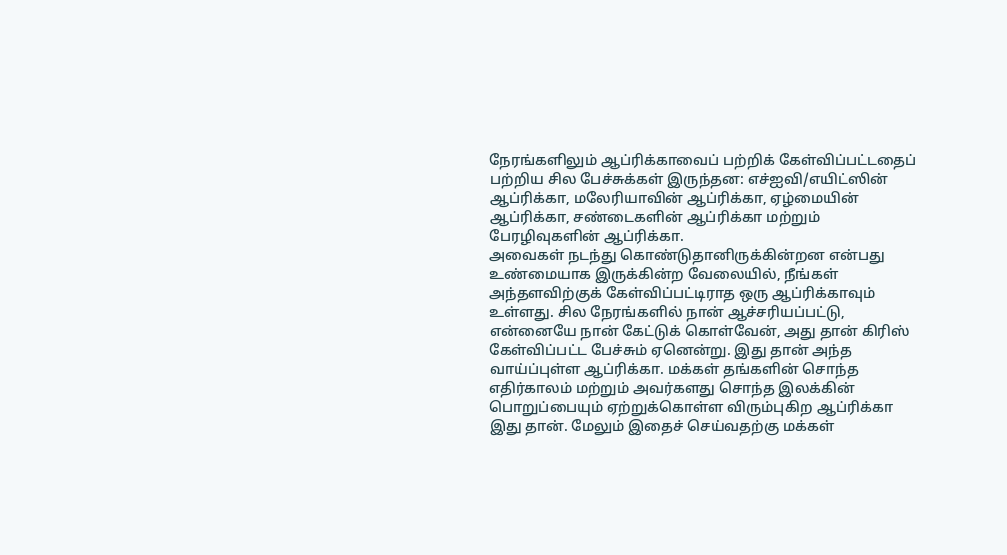நேரங்களிலும் ஆப்ரிக்காவைப் பற்றிக் கேள்விப்பட்டதைப் பற்றிய சில பேச்சுக்கள் இருந்தன: எச்ஐவி/எயிட்ஸின் ஆப்ரிக்கா, மலேரியாவின் ஆப்ரிக்கா, ஏழ்மையின் ஆப்ரிக்கா, சண்டைகளின் ஆப்ரிக்கா மற்றும் பேரழிவுகளின் ஆப்ரிக்கா.
அவைகள் நடந்து கொண்டுதானிருக்கின்றன என்பது உண்மையாக இருக்கின்ற வேலையில், நீங்கள் அந்தளவிற்குக் கேள்விப்பட்டிராத ஒரு ஆப்ரிக்காவும் உள்ளது. சில நேரங்களில் நான் ஆச்சரியப்பட்டு, என்னையே நான் கேட்டுக் கொள்வேன், அது தான் கிரிஸ் கேள்விப்பட்ட பேச்சும் ஏனென்று. இது தான் அந்த வாய்ப்புள்ள ஆப்ரிக்கா. மக்கள் தங்களின் சொந்த எதிர்காலம் மற்றும் அவர்களது சொந்த இலக்கின் பொறுப்பையும் ஏற்றுக்கொள்ள விரும்புகிற ஆப்ரிக்கா இது தான். மேலும் இதைச் செய்வதற்கு மக்கள்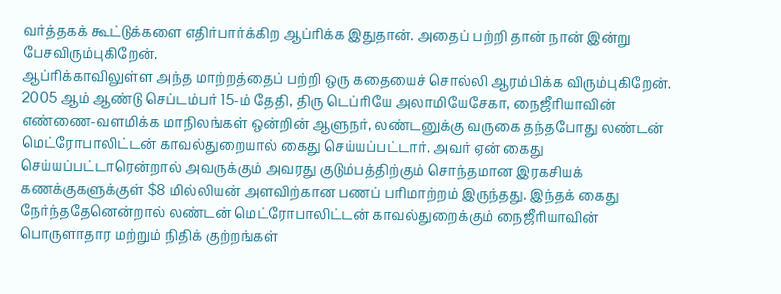வர்த்தகக் கூட்டுக்களை எதிர்பார்க்கிற ஆப்ரிக்க இதுதான். அதைப் பற்றி தான் நான் இன்று பேசவிரும்புகிறேன்.
ஆப்ரிக்காவிலுள்ள அந்த மாற்றத்தைப் பற்றி ஒரு கதையைச் சொல்லி ஆரம்பிக்க விரும்புகிறேன். 2005 ஆம் ஆண்டு செப்டம்பர் 15-ம் தேதி, திரு டெப்ரியே அலாமியேசேகா, நைஜீரியாவின் எண்ணை-வளமிக்க மாநிலங்கள் ஒன்றின் ஆளுநர், லண்டனுக்கு வருகை தந்தபோது லண்டன் மெட்ரோபாலிட்டன் காவல்துறையால் கைது செய்யப்பட்டார். அவர் ஏன் கைது செய்யப்பட்டாரென்றால் அவருக்கும் அவரது குடும்பத்திற்கும் சொந்தமான இரகசியக் கணக்குகளுக்குள் $8 மில்லியன் அளவிற்கான பணப் பரிமாற்றம் இருந்தது. இந்தக் கைது நேர்ந்ததேனென்றால் லண்டன் மெட்ரோபாலிட்டன் காவல்துறைக்கும் நைஜீரியாவின் பொருளாதார மற்றும் நிதிக் குற்றங்கள்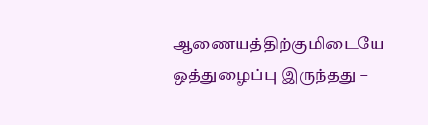ஆணையத்திற்குமிடையே ஒத்துழைப்பு இருந்தது –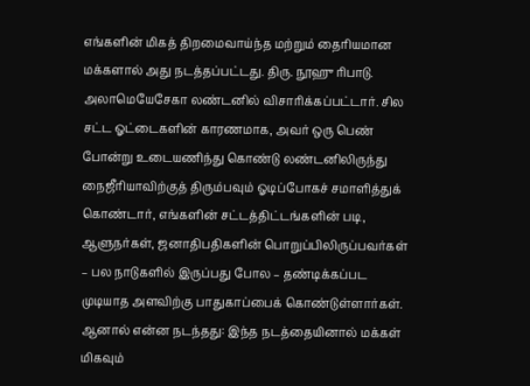எங்களின் மிகத் திறமைவாய்ந்த மற்றும் தைரியமான மக்களால் அது நடத்தப்பட்டது. திரு. நூஹு ரிபாடு. அலாமெயேசேகா லண்டனில் விசாரிக்கப்பட்டார். சில சட்ட ஓட்டைகளின் காரணமாக, அவர் ஒரு பெண் போன்று உடையணிந்து கொண்டு லண்டனிலிருந்து நைஜீரியாவிற்குத் திரும்பவும் ஓடிப்போகச் சமாளித்துக் கொண்டார், எங்களின் சட்டத்திட்டங்களின் படி, ஆளுநர்கள், ஜனாதிபதிகளின் பொறுப்பிலிருப்பவர்கள் – பல நாடுகளில் இருப்பது போல – தண்டிக்கப்பட முடியாத அளவிற்கு பாதுகாப்பைக் கொண்டுள்ளார்கள். ஆனால் என்ன நடந்தது: இந்த நடத்தையினால் மக்கள் மிகவும்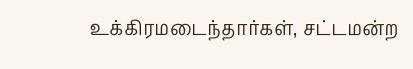உக்கிரமடைந்தார்கள், சட்டமன்ற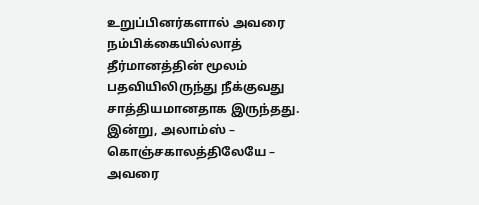உறுப்பினர்களால் அவரை நம்பிக்கையில்லாத் தீர்மானத்தின் மூலம் பதவியிலிருந்து நீக்குவது சாத்தியமானதாக இருந்தது.
இன்று, அலாம்ஸ் – கொஞ்சகாலத்திலேயே – அவரை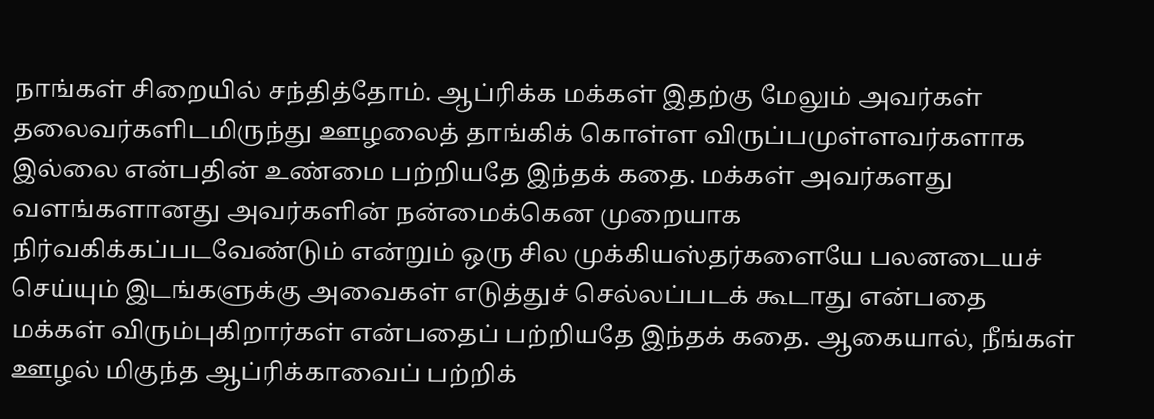நாங்கள் சிறையில் சந்தித்தோம். ஆப்ரிக்க மக்கள் இதற்கு மேலும் அவர்கள் தலைவர்களிடமிருந்து ஊழலைத் தாங்கிக் கொள்ள விருப்பமுள்ளவர்களாக இல்லை என்பதின் உண்மை பற்றியதே இந்தக் கதை. மக்கள் அவர்களது வளங்களானது அவர்களின் நன்மைக்கென முறையாக நிர்வகிக்கப்படவேண்டும் என்றும் ஒரு சில முக்கியஸ்தர்களையே பலனடையச் செய்யும் இடங்களுக்கு அவைகள் எடுத்துச் செல்லப்படக் கூடாது என்பதை மக்கள் விரும்புகிறார்கள் என்பதைப் பற்றியதே இந்தக் கதை. ஆகையால், நீங்கள் ஊழல் மிகுந்த ஆப்ரிக்காவைப் பற்றிக்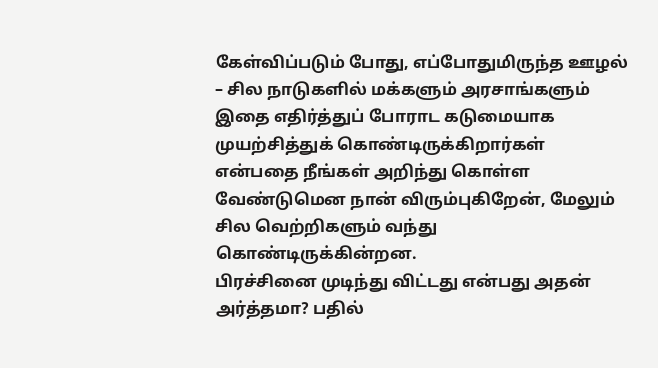கேள்விப்படும் போது, எப்போதுமிருந்த ஊழல் – சில நாடுகளில் மக்களும் அரசாங்களும் இதை எதிர்த்துப் போராட கடுமையாக முயற்சித்துக் கொண்டிருக்கிறார்கள் என்பதை நீங்கள் அறிந்து கொள்ள வேண்டுமென நான் விரும்புகிறேன், மேலும் சில வெற்றிகளும் வந்து கொண்டிருக்கின்றன.
பிரச்சினை முடிந்து விட்டது என்பது அதன் அர்த்தமா? பதில்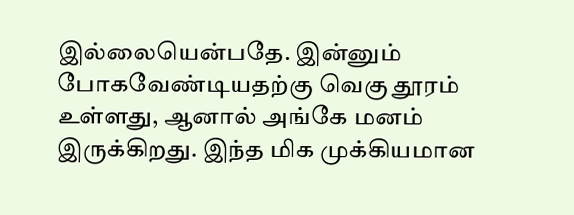இல்லையென்பதே. இன்னும் போகவேண்டியதற்கு வெகு தூரம் உள்ளது, ஆனால் அங்கே மனம் இருக்கிறது. இந்த மிக முக்கியமான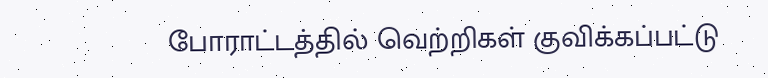போராட்டத்தில் வெற்றிகள் குவிக்கப்பட்டு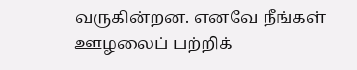வருகின்றன. எனவே நீங்கள் ஊழலைப் பற்றிக்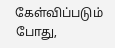கேள்விப்படும் போது,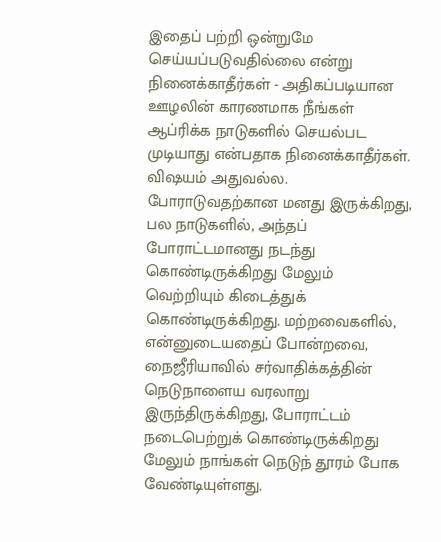இதைப் பற்றி ஒன்றுமே செய்யப்படுவதில்லை என்று நினைக்காதீர்கள் - அதிகப்படியான ஊழலின் காரணமாக நீங்கள் ஆப்ரிக்க நாடுகளில் செயல்பட முடியாது என்பதாக நினைக்காதீர்கள். விஷயம் அதுவல்ல. போராடுவதற்கான மனது இருக்கிறது, பல நாடுகளில், அந்தப் போராட்டமானது நடந்து கொண்டிருக்கிறது மேலும் வெற்றியும் கிடைத்துக் கொண்டிருக்கிறது. மற்றவைகளில், என்னுடையதைப் போன்றவை, நைஜீரியாவில் சர்வாதிக்கத்தின் நெடுநாளைய வரலாறு இருந்திருக்கிறது, போராட்டம் நடைபெற்றுக் கொண்டிருக்கிறது மேலும் நாங்கள் நெடுந் தூரம் போக வேண்டியுள்ளது.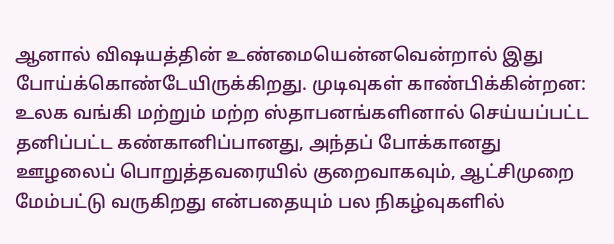ஆனால் விஷயத்தின் உண்மையென்னவென்றால் இது போய்க்கொண்டேயிருக்கிறது. முடிவுகள் காண்பிக்கின்றன: உலக வங்கி மற்றும் மற்ற ஸ்தாபனங்களினால் செய்யப்பட்ட தனிப்பட்ட கண்கானிப்பானது, அந்தப் போக்கானது ஊழலைப் பொறுத்தவரையில் குறைவாகவும், ஆட்சிமுறை மேம்பட்டு வருகிறது என்பதையும் பல நிகழ்வுகளில்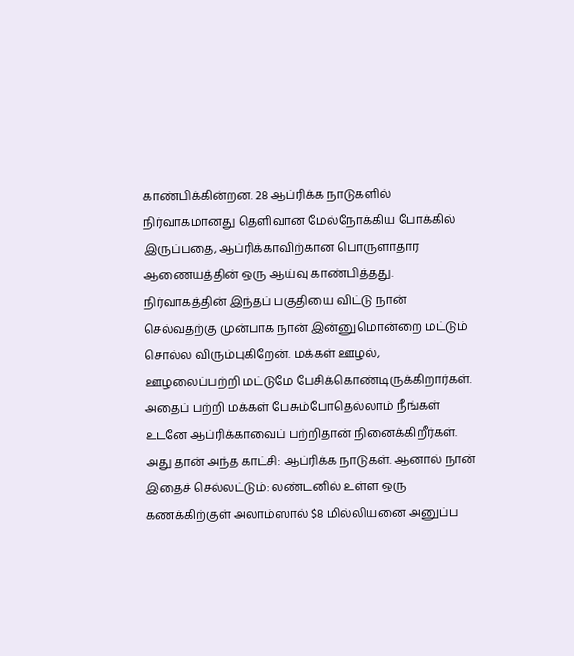காண்பிக்கின்றன. 28 ஆப்ரிக்க நாடுகளில் நிர்வாகமானது தெளிவான மேல்நோக்கிய போக்கில் இருப்பதை, ஆப்ரிக்காவிற்கான பொருளாதார ஆணையத்தின் ஒரு ஆய்வு காண்பித்தது.
நிர்வாகத்தின் இந்தப் பகுதியை விட்டு நான் செல்வதற்கு முன்பாக நான் இன்னுமொன்றை மட்டும் சொல்ல விரும்புகிறேன். மக்கள் ஊழல், ஊழலைப்பற்றி மட்டுமே பேசிக்கொண்டிருக்கிறார்கள். அதைப் பற்றி மக்கள் பேசும்போதெல்லாம் நீங்கள் உடனே ஆப்ரிக்காவைப் பற்றிதான் நினைக்கிறீர்கள். அது தான் அந்த காட்சி: ஆப்ரிக்க நாடுகள். ஆனால் நான் இதைச் செல்லட்டும்: லண்டனில் உள்ள ஒரு கணக்கிற்குள் அலாம்ஸால் $8 மில்லியனை அனுப்ப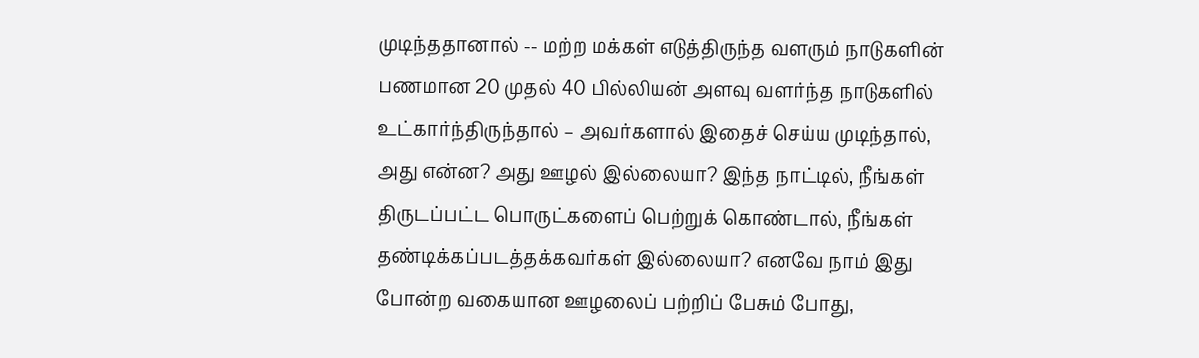முடிந்ததானால் -- மற்ற மக்கள் எடுத்திருந்த வளரும் நாடுகளின் பணமான 20 முதல் 40 பில்லியன் அளவு வளர்ந்த நாடுகளில் உட்கார்ந்திருந்தால் – அவர்களால் இதைச் செய்ய முடிந்தால், அது என்ன? அது ஊழல் இல்லையா? இந்த நாட்டில், நீங்கள் திருடப்பட்ட பொருட்களைப் பெற்றுக் கொண்டால், நீங்கள் தண்டிக்கப்படத்தக்கவர்கள் இல்லையா? எனவே நாம் இது போன்ற வகையான ஊழலைப் பற்றிப் பேசும் போது,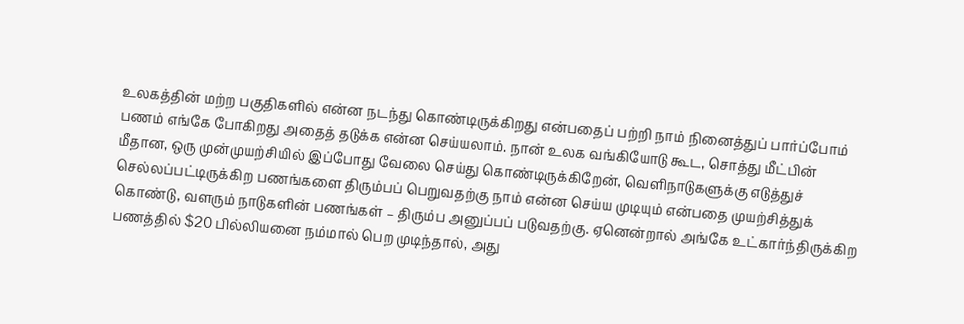உலகத்தின் மற்ற பகுதிகளில் என்ன நடந்து கொண்டிருக்கிறது என்பதைப் பற்றி நாம் நினைத்துப் பார்ப்போம் பணம் எங்கே போகிறது அதைத் தடுக்க என்ன செய்யலாம். நான் உலக வங்கியோடு கூட, சொத்து மீட்பின் மீதான, ஒரு முன்முயற்சியில் இப்போது வேலை செய்து கொண்டிருக்கிறேன், வெளிநாடுகளுக்கு எடுத்துச் செல்லப்பட்டிருக்கிற பணங்களை திரும்பப் பெறுவதற்கு நாம் என்ன செய்ய முடியும் என்பதை முயற்சித்துக் கொண்டு, வளரும் நாடுகளின் பணங்கள் – திரும்ப அனுப்பப் படுவதற்கு. ஏனென்றால் அங்கே உட்கார்ந்திருக்கிற பணத்தில் $20 பில்லியனை நம்மால் பெற முடிந்தால், அது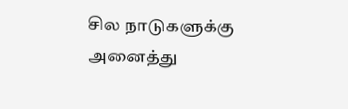சில நாடுகளுக்கு அனைத்து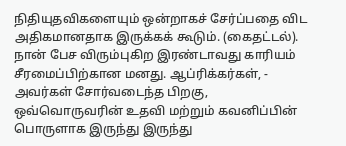நிதியுதவிகளையும் ஒன்றாகச் சேர்ப்பதை விட அதிகமானதாக இருக்கக் கூடும். (கைதட்டல்).
நான் பேச விரும்புகிற இரண்டாவது காரியம் சீரமைப்பிற்கான மனது. ஆப்ரிக்கர்கள், - அவர்கள் சோர்வடைந்த பிறகு, ஒவ்வொருவரின் உதவி மற்றும் கவனிப்பின் பொருளாக இருந்து இருந்து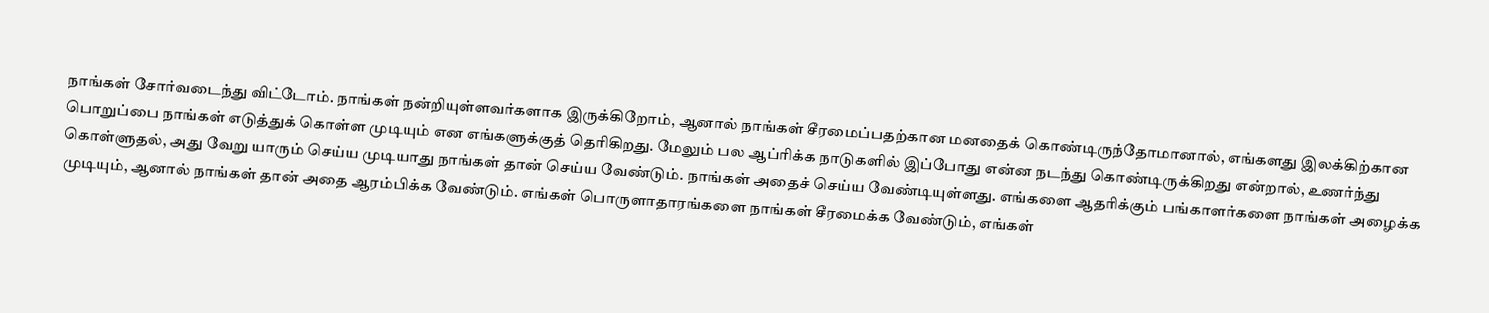நாங்கள் சோர்வடைந்து விட்டோம். நாங்கள் நன்றியுள்ளவர்களாக இருக்கிறோம், ஆனால் நாங்கள் சீரமைப்பதற்கான மனதைக் கொண்டிருந்தோமானால், எங்களது இலக்கிற்கான பொறுப்பை நாங்கள் எடுத்துக் கொள்ள முடியும் என எங்களுக்குத் தெரிகிறது. மேலும் பல ஆப்ரிக்க நாடுகளில் இப்போது என்ன நடந்து கொண்டிருக்கிறது என்றால், உணர்ந்து கொள்ளுதல், அது வேறு யாரும் செய்ய முடியாது நாங்கள் தான் செய்ய வேண்டும். நாங்கள் அதைச் செய்ய வேண்டியுள்ளது. எங்களை ஆதரிக்கும் பங்காளர்களை நாங்கள் அழைக்க முடியும், ஆனால் நாங்கள் தான் அதை ஆரம்பிக்க வேண்டும். எங்கள் பொருளாதாரங்களை நாங்கள் சீரமைக்க வேண்டும், எங்கள்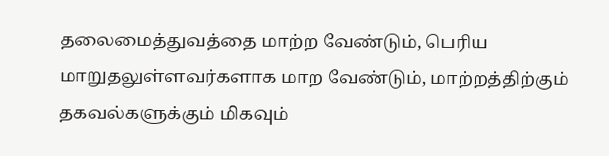தலைமைத்துவத்தை மாற்ற வேண்டும், பெரிய மாறுதலுள்ளவர்களாக மாற வேண்டும், மாற்றத்திற்கும் தகவல்களுக்கும் மிகவும்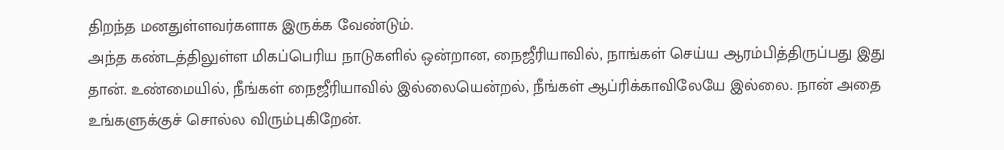திறந்த மனதுள்ளவர்களாக இருக்க வேண்டும்.
அந்த கண்டத்திலுள்ள மிகப்பெரிய நாடுகளில் ஒன்றான, நைஜீரியாவில், நாங்கள் செய்ய ஆரம்பித்திருப்பது இது தான். உண்மையில், நீங்கள் நைஜீரியாவில் இல்லையென்றல், நீங்கள் ஆப்ரிக்காவிலேயே இல்லை. நான் அதை உங்களுக்குச் சொல்ல விரும்புகிறேன்.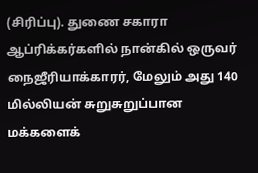(சிரிப்பு). துணை சகாரா ஆப்ரிக்கர்களில் நான்கில் ஒருவர் நைஜீரியாக்காரர், மேலும் அது 140 மில்லியன் சுறுசுறுப்பான மக்களைக்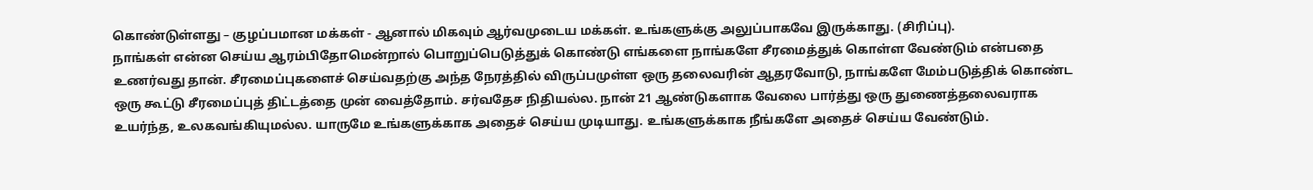கொண்டுள்ளது – குழப்பமான மக்கள் - ஆனால் மிகவும் ஆர்வமுடைய மக்கள். உங்களுக்கு அலுப்பாகவே இருக்காது. (சிரிப்பு).
நாங்கள் என்ன செய்ய ஆரம்பிதோமென்றால் பொறுப்பெடுத்துக் கொண்டு எங்களை நாங்களே சீரமைத்துக் கொள்ள வேண்டும் என்பதை உணர்வது தான். சீரமைப்புகளைச் செய்வதற்கு அந்த நேரத்தில் விருப்பமுள்ள ஒரு தலைவரின் ஆதரவோடு, நாங்களே மேம்படுத்திக் கொண்ட ஒரு கூட்டு சீரமைப்புத் திட்டத்தை முன் வைத்தோம். சர்வதேச நிதியல்ல. நான் 21 ஆண்டுகளாக வேலை பார்த்து ஒரு துணைத்தலைவராக உயர்ந்த, உலகவங்கியுமல்ல. யாருமே உங்களுக்காக அதைச் செய்ய முடியாது. உங்களுக்காக நீங்களே அதைச் செய்ய வேண்டும்.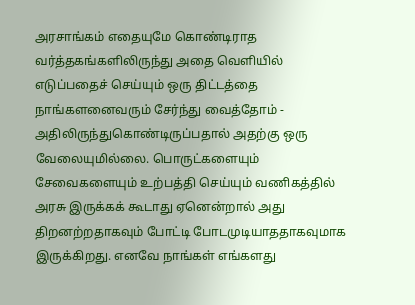அரசாங்கம் எதையுமே கொண்டிராத வர்த்தகங்களிலிருந்து அதை வெளியில் எடுப்பதைச் செய்யும் ஒரு திட்டத்தை நாங்களனைவரும் சேர்ந்து வைத்தோம் - அதிலிருந்துகொண்டிருப்பதால் அதற்கு ஒரு வேலையுமில்லை. பொருட்களையும் சேவைகளையும் உற்பத்தி செய்யும் வணிகத்தில் அரசு இருக்கக் கூடாது ஏனென்றால் அது திறனற்றதாகவும் போட்டி போடமுடியாததாகவுமாக இருக்கிறது. எனவே நாங்கள் எங்களது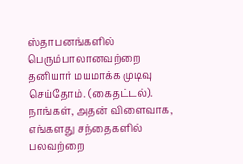ஸ்தாபனங்களில் பெரும்பாலானவற்றை தனியார் மயமாக்க முடிவு செய்தோம். (கைதட்டல்). நாங்கள், அதன் விளைவாக, எங்களது சந்தைகளில் பலவற்றை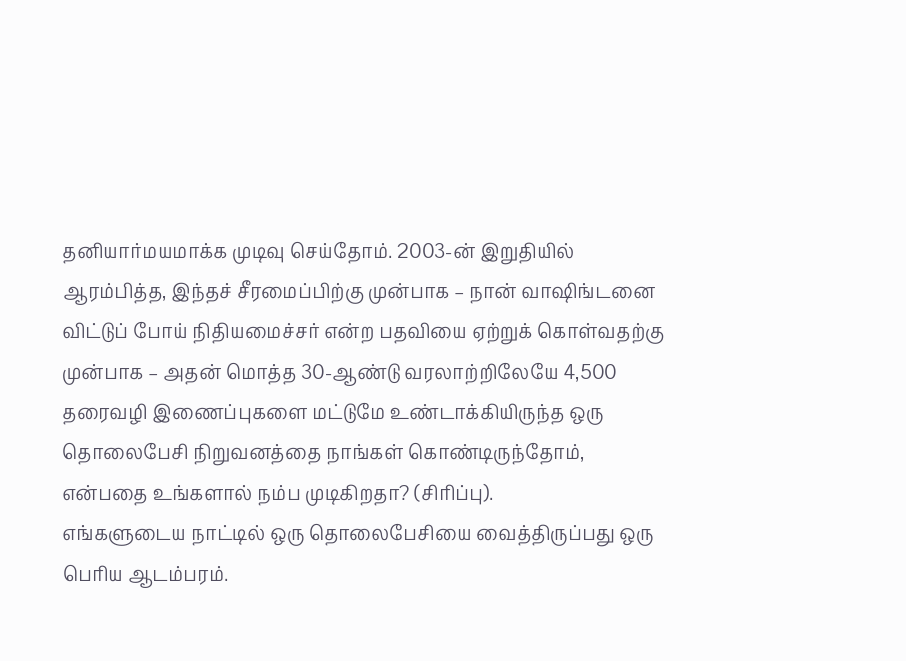தனியார்மயமாக்க முடிவு செய்தோம். 2003-ன் இறுதியில் ஆரம்பித்த, இந்தச் சீரமைப்பிற்கு முன்பாக – நான் வாஷிங்டனை விட்டுப் போய் நிதியமைச்சர் என்ற பதவியை ஏற்றுக் கொள்வதற்கு முன்பாக – அதன் மொத்த 30-ஆண்டு வரலாற்றிலேயே 4,500 தரைவழி இணைப்புகளை மட்டுமே உண்டாக்கியிருந்த ஒரு தொலைபேசி நிறுவனத்தை நாங்கள் கொண்டிருந்தோம், என்பதை உங்களால் நம்ப முடிகிறதா? (சிரிப்பு).
எங்களுடைய நாட்டில் ஒரு தொலைபேசியை வைத்திருப்பது ஒரு பெரிய ஆடம்பரம்.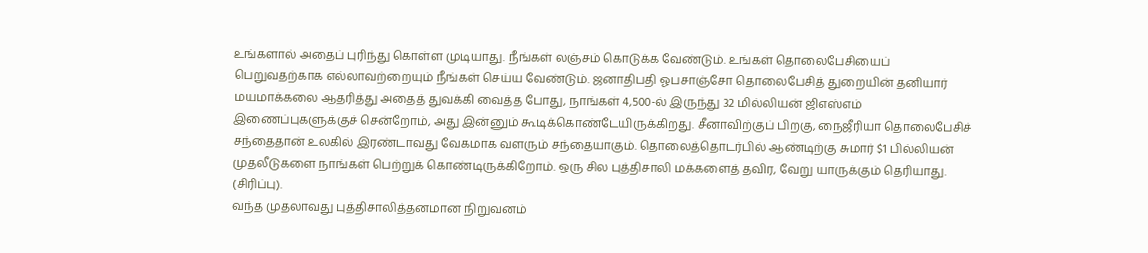உங்களால் அதைப் புரிந்து கொள்ள முடியாது. நீங்கள் லஞ்சம் கொடுக்க வேண்டும். உங்கள் தொலைபேசியைப் பெறுவதற்காக எல்லாவற்றையும் நீங்கள் செய்ய வேண்டும். ஜனாதிபதி ஓபசாஞ்சோ தொலைபேசித் துறையின் தனியார் மயமாக்கலை ஆதரித்து அதைத் துவக்கி வைத்த போது, நாங்கள் 4,500-ல் இருந்து 32 மில்லியன் ஜிஎஸ்எம் இணைப்புகளுக்குச் சென்றோம், அது இன்னும் கூடிக்கொண்டேயிருக்கிறது. சீனாவிற்குப் பிறகு, நைஜீரியா தொலைபேசிச் சந்தைதான் உலகில் இரண்டாவது வேகமாக வளரும் சந்தையாகும். தொலைத்தொடர்பில் ஆண்டிற்கு சுமார் $1 பில்லியன் முதலீடுகளை நாங்கள் பெற்றுக் கொண்டிருக்கிறோம். ஒரு சில புத்திசாலி மக்களைத் தவிர, வேறு யாருக்கும் தெரியாது. (சிரிப்பு).
வந்த முதலாவது புத்திசாலித்தனமான நிறுவனம்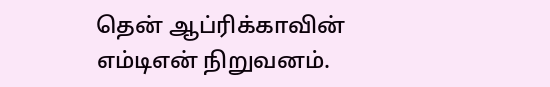தென் ஆப்ரிக்காவின் எம்டிஎன் நிறுவனம்.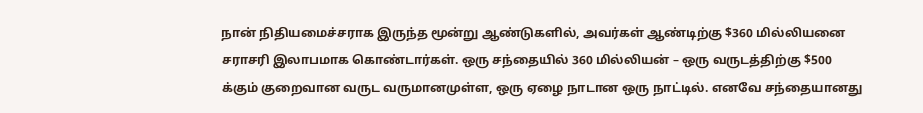நான் நிதியமைச்சராக இருந்த மூன்று ஆண்டுகளில், அவர்கள் ஆண்டிற்கு $360 மில்லியனை சராசரி இலாபமாக கொண்டார்கள். ஒரு சந்தையில் 360 மில்லியன் – ஒரு வருடத்திற்கு $500 க்கும் குறைவான வருட வருமானமுள்ள, ஒரு ஏழை நாடான ஒரு நாட்டில். எனவே சந்தையானது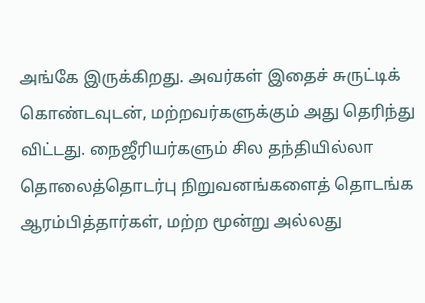அங்கே இருக்கிறது. அவர்கள் இதைச் சுருட்டிக் கொண்டவுடன், மற்றவர்களுக்கும் அது தெரிந்து விட்டது. நைஜீரியர்களும் சில தந்தியில்லா தொலைத்தொடர்பு நிறுவனங்களைத் தொடங்க ஆரம்பித்தார்கள், மற்ற மூன்று அல்லது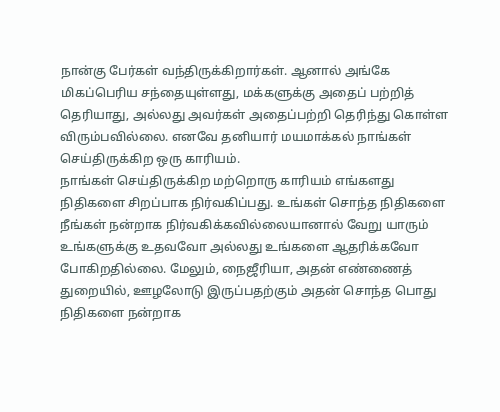நான்கு பேர்கள் வந்திருக்கிறார்கள். ஆனால் அங்கே மிகப்பெரிய சந்தையுள்ளது, மக்களுக்கு அதைப் பற்றித் தெரியாது, அல்லது அவர்கள் அதைப்பற்றி தெரிந்து கொள்ள விரும்பவில்லை. எனவே தனியார் மயமாக்கல் நாங்கள் செய்திருக்கிற ஒரு காரியம்.
நாங்கள் செய்திருக்கிற மற்றொரு காரியம் எங்களது நிதிகளை சிறப்பாக நிர்வகிப்பது. உங்கள் சொந்த நிதிகளை நீங்கள் நன்றாக நிர்வகிக்கவில்லையானால் வேறு யாரும் உங்களுக்கு உதவவோ அல்லது உங்களை ஆதரிக்கவோ போகிறதில்லை. மேலும், நைஜீரியா, அதன் எண்ணைத் துறையில், ஊழலோடு இருப்பதற்கும் அதன் சொந்த பொது நிதிகளை நன்றாக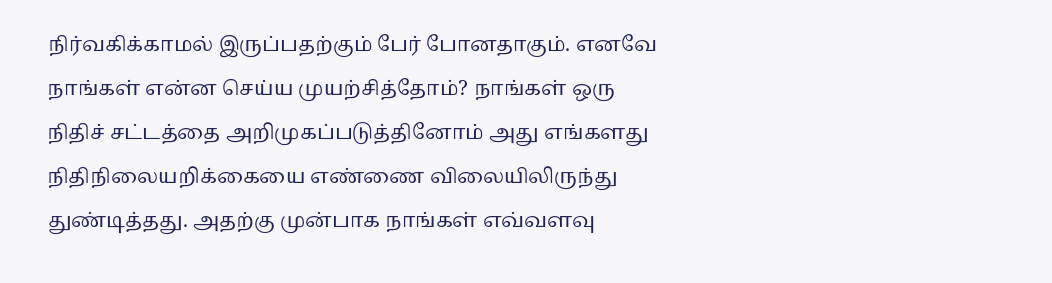நிர்வகிக்காமல் இருப்பதற்கும் பேர் போனதாகும். எனவே நாங்கள் என்ன செய்ய முயற்சித்தோம்? நாங்கள் ஒரு நிதிச் சட்டத்தை அறிமுகப்படுத்தினோம் அது எங்களது நிதிநிலையறிக்கையை எண்ணை விலையிலிருந்து துண்டித்தது. அதற்கு முன்பாக நாங்கள் எவ்வளவு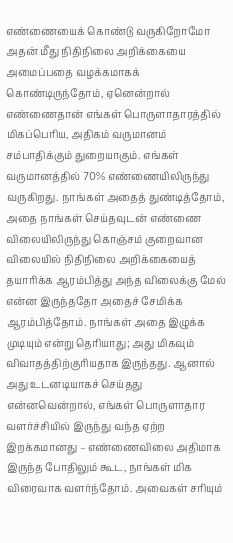எண்ணையைக் கொண்டு வருகிறோமோ அதன் மீது நிதிநிலை அறிக்கையை அமைப்பதை வழக்கமாகக் கொண்டிருந்தோம், ஏனென்றால் எண்ணைதான் எங்கள் பொருளாதாரத்தில் மிகப்பெரிய, அதிகம் வருமானம் சம்பாதிக்கும் துறையாகும். எங்கள் வருமானத்தில் 70% எண்ணையிலிருந்து வருகிறது. நாங்கள் அதைத் துண்டித்தோம், அதை நாங்கள் செய்தவுடன் எண்ணை விலையிலிருந்து கொஞ்சம் குறைவான விலையில் நிதிநிலை அறிக்கையைத் தயாரிக்க ஆரம்பித்து அந்த விலைக்கு மேல் என்ன இருந்ததோ அதைச் சேமிக்க ஆரம்பித்தோம். நாங்கள் அதை இழுக்க முடியும் என்று தெரியாது; அது மிகவும் விவாதத்திற்குரியதாக இருந்தது. ஆனால் அது உடனடியாகச் செய்தது என்னவென்றால், எங்கள் பொருளாதார வளர்ச்சியில் இருந்து வந்த ஏற்ற இறக்கமானது – எண்ணைவிலை அதிமாக இருந்த போதிலும் கூட, நாங்கள் மிக விரைவாக வளர்ந்தோம். அவைகள் சரியும்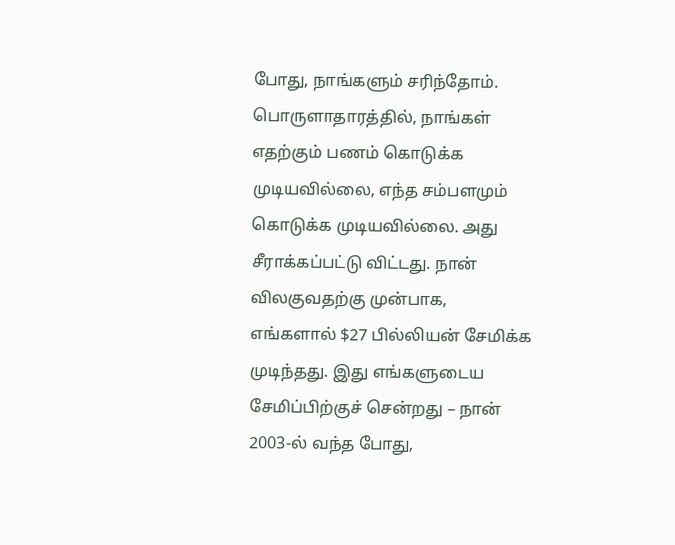போது, நாங்களும் சரிந்தோம். பொருளாதாரத்தில், நாங்கள் எதற்கும் பணம் கொடுக்க முடியவில்லை, எந்த சம்பளமும் கொடுக்க முடியவில்லை. அது சீராக்கப்பட்டு விட்டது. நான் விலகுவதற்கு முன்பாக, எங்களால் $27 பில்லியன் சேமிக்க முடிந்தது. இது எங்களுடைய சேமிப்பிற்குச் சென்றது – நான் 2003-ல் வந்த போது,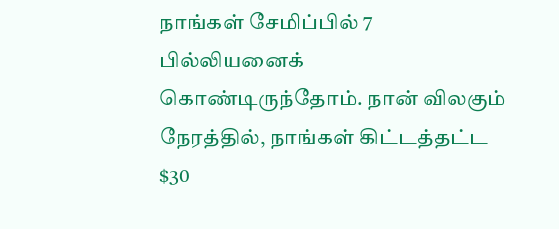நாங்கள் சேமிப்பில் 7 பில்லியனைக் கொண்டிருந்தோம். நான் விலகும் நேரத்தில், நாங்கள் கிட்டத்தட்ட $30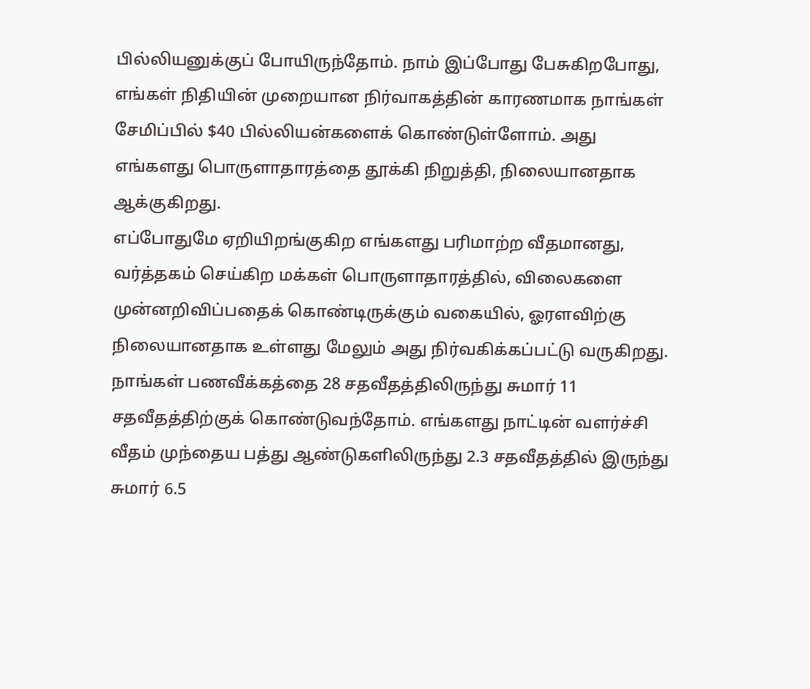பில்லியனுக்குப் போயிருந்தோம். நாம் இப்போது பேசுகிறபோது, எங்கள் நிதியின் முறையான நிர்வாகத்தின் காரணமாக நாங்கள் சேமிப்பில் $40 பில்லியன்களைக் கொண்டுள்ளோம். அது எங்களது பொருளாதாரத்தை தூக்கி நிறுத்தி, நிலையானதாக ஆக்குகிறது.
எப்போதுமே ஏறியிறங்குகிற எங்களது பரிமாற்ற வீதமானது, வர்த்தகம் செய்கிற மக்கள் பொருளாதாரத்தில், விலைகளை முன்னறிவிப்பதைக் கொண்டிருக்கும் வகையில், ஓரளவிற்கு நிலையானதாக உள்ளது மேலும் அது நிர்வகிக்கப்பட்டு வருகிறது. நாங்கள் பணவீக்கத்தை 28 சதவீதத்திலிருந்து சுமார் 11 சதவீதத்திற்குக் கொண்டுவந்தோம். எங்களது நாட்டின் வளர்ச்சி வீதம் முந்தைய பத்து ஆண்டுகளிலிருந்து 2.3 சதவீதத்தில் இருந்து சுமார் 6.5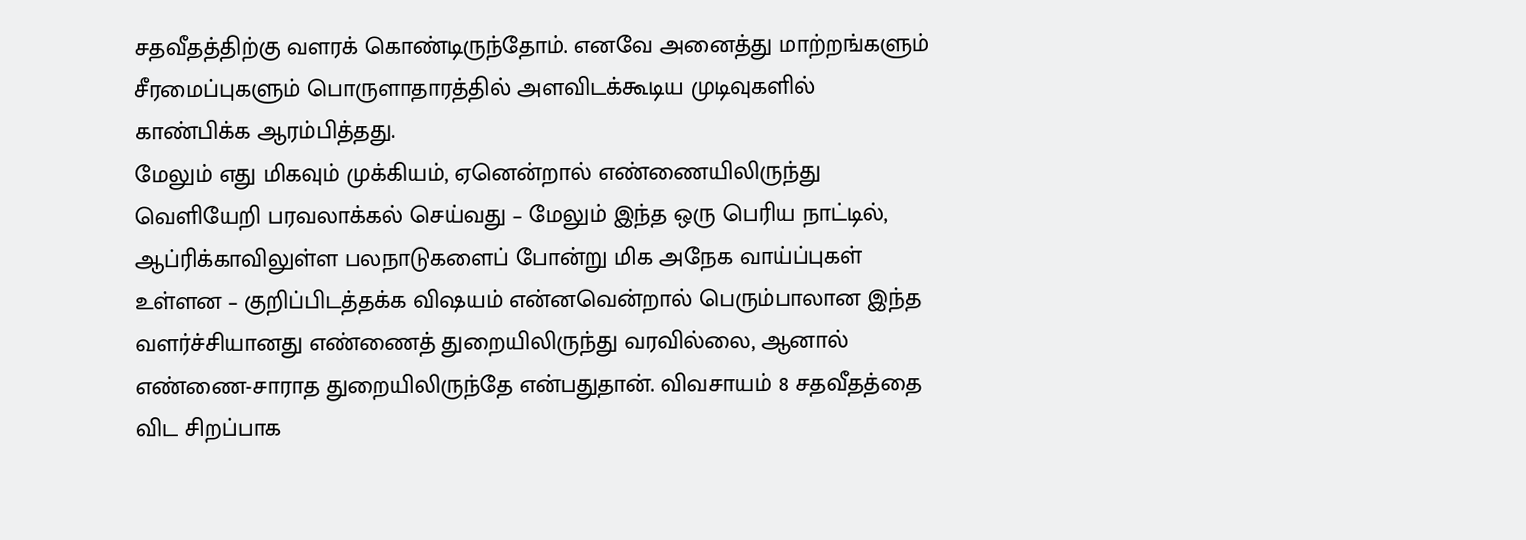சதவீதத்திற்கு வளரக் கொண்டிருந்தோம். எனவே அனைத்து மாற்றங்களும் சீரமைப்புகளும் பொருளாதாரத்தில் அளவிடக்கூடிய முடிவுகளில் காண்பிக்க ஆரம்பித்தது.
மேலும் எது மிகவும் முக்கியம், ஏனென்றால் எண்ணையிலிருந்து வெளியேறி பரவலாக்கல் செய்வது – மேலும் இந்த ஒரு பெரிய நாட்டில், ஆப்ரிக்காவிலுள்ள பலநாடுகளைப் போன்று மிக அநேக வாய்ப்புகள் உள்ளன – குறிப்பிடத்தக்க விஷயம் என்னவென்றால் பெரும்பாலான இந்த வளர்ச்சியானது எண்ணைத் துறையிலிருந்து வரவில்லை, ஆனால் எண்ணை-சாராத துறையிலிருந்தே என்பதுதான். விவசாயம் 8 சதவீதத்தை விட சிறப்பாக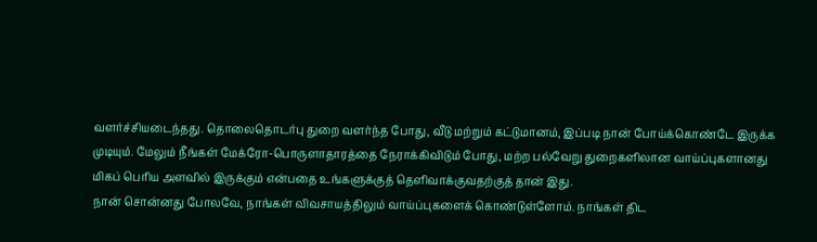வளர்ச்சியடைந்தது. தொலைதொடர்பு துறை வளர்ந்த போது, வீடு மற்றும் கட்டுமானம், இப்படி நான் போய்க்கொண்டே இருக்க முடியும். மேலும் நீங்கள் மேக்ரோ-பொருளாதாரத்தை நேராக்கிவிடும் போது, மற்ற பல்வேறு துறைகளிலான வாய்ப்புகளானது மிகப் பெரிய அளவில் இருக்கும் என்பதை உங்களுக்குத் தெளிவாக்குவதற்குத் தான் இது.
நான் சொன்னது போலவே, நாங்கள் விவசாயத்திலும் வாய்ப்புகளைக் கொண்டுள்ளோம். நாங்கள் திட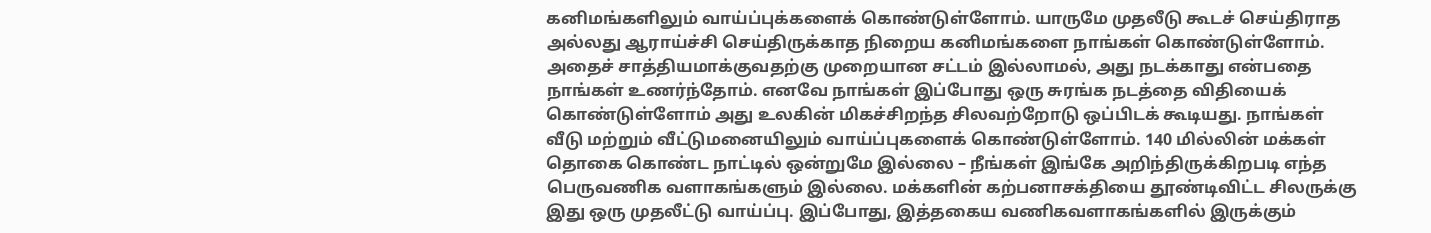கனிமங்களிலும் வாய்ப்புக்களைக் கொண்டுள்ளோம். யாருமே முதலீடு கூடச் செய்திராத அல்லது ஆராய்ச்சி செய்திருக்காத நிறைய கனிமங்களை நாங்கள் கொண்டுள்ளோம். அதைச் சாத்தியமாக்குவதற்கு முறையான சட்டம் இல்லாமல், அது நடக்காது என்பதை நாங்கள் உணர்ந்தோம். எனவே நாங்கள் இப்போது ஒரு சுரங்க நடத்தை விதியைக் கொண்டுள்ளோம் அது உலகின் மிகச்சிறந்த சிலவற்றோடு ஒப்பிடக் கூடியது. நாங்கள் வீடு மற்றும் வீட்டுமனையிலும் வாய்ப்புகளைக் கொண்டுள்ளோம். 140 மில்லின் மக்கள் தொகை கொண்ட நாட்டில் ஒன்றுமே இல்லை – நீங்கள் இங்கே அறிந்திருக்கிறபடி எந்த பெருவணிக வளாகங்களும் இல்லை. மக்களின் கற்பனாசக்தியை தூண்டிவிட்ட சிலருக்கு இது ஒரு முதலீட்டு வாய்ப்பு. இப்போது, இத்தகைய வணிகவளாகங்களில் இருக்கும்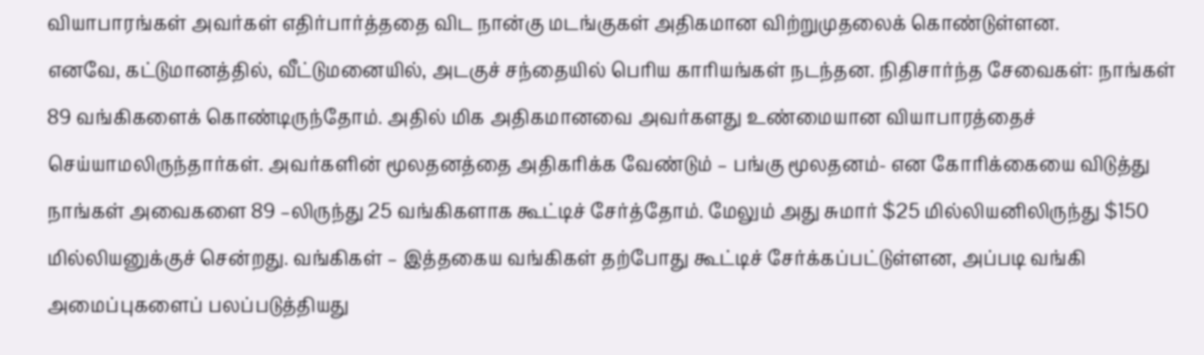வியாபாரங்கள் அவர்கள் எதிர்பார்த்ததை விட நான்கு மடங்குகள் அதிகமான விற்றுமுதலைக் கொண்டுள்ளன.
எனவே, கட்டுமானத்தில், வீட்டுமனையில், அடகுச் சந்தையில் பெரிய காரியங்கள் நடந்தன. நிதிசார்ந்த சேவைகள்: நாங்கள் 89 வங்கிகளைக் கொண்டிருந்தோம். அதில் மிக அதிகமானவை அவர்களது உண்மையான வியாபாரத்தைச் செய்யாமலிருந்தார்கள். அவர்களின் மூலதனத்தை அதிகரிக்க வேண்டும் – பங்கு மூலதனம்- என கோரிக்கையை விடுத்து நாங்கள் அவைகளை 89 –லிருந்து 25 வங்கிகளாக கூட்டிச் சேர்த்தோம். மேலும் அது சுமார் $25 மில்லியனிலிருந்து $150 மில்லியனுக்குச் சென்றது. வங்கிகள் – இத்தகைய வங்கிகள் தற்போது கூட்டிச் சேர்க்கப்பட்டுள்ளன, அப்படி வங்கி அமைப்புகளைப் பலப்படுத்தியது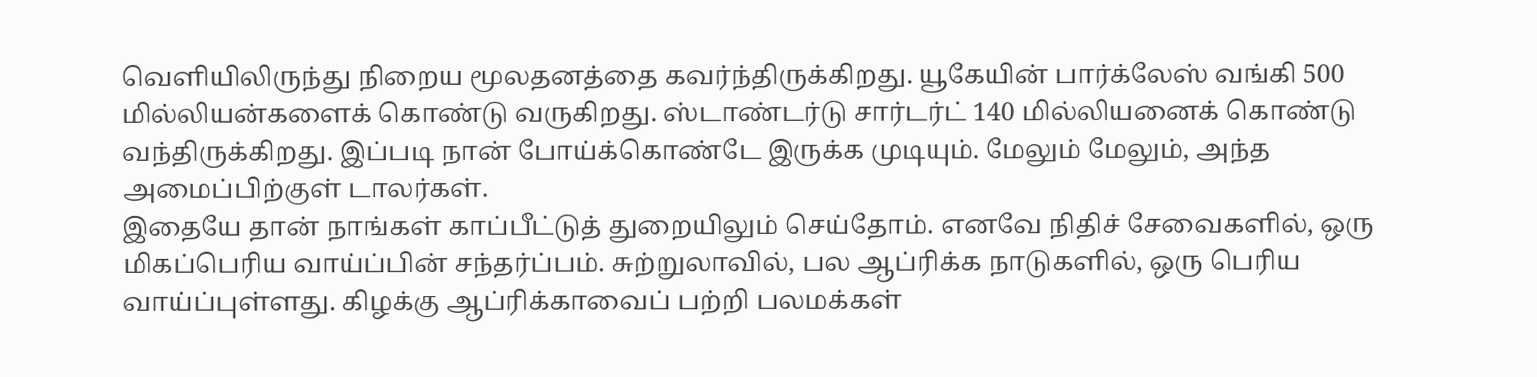வெளியிலிருந்து நிறைய மூலதனத்தை கவர்ந்திருக்கிறது. யூகேயின் பார்க்லேஸ் வங்கி 500 மில்லியன்களைக் கொண்டு வருகிறது. ஸ்டாண்டர்டு சார்டர்ட் 140 மில்லியனைக் கொண்டு வந்திருக்கிறது. இப்படி நான் போய்க்கொண்டே இருக்க முடியும். மேலும் மேலும், அந்த அமைப்பிற்குள் டாலர்கள்.
இதையே தான் நாங்கள் காப்பீட்டுத் துறையிலும் செய்தோம். எனவே நிதிச் சேவைகளில், ஒரு மிகப்பெரிய வாய்ப்பின் சந்தர்ப்பம். சுற்றுலாவில், பல ஆப்ரிக்க நாடுகளில், ஒரு பெரிய வாய்ப்புள்ளது. கிழக்கு ஆப்ரிக்காவைப் பற்றி பலமக்கள்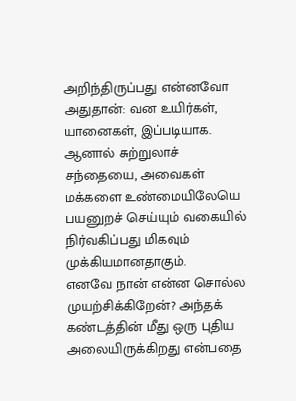அறிந்திருப்பது என்னவோ அதுதான்: வன உயிர்கள், யானைகள், இப்படியாக. ஆனால் சுற்றுலாச் சந்தையை, அவைகள் மக்களை உண்மையிலேயெ பயனுறச் செய்யும் வகையில் நிர்வகிப்பது மிகவும் முக்கியமானதாகும்.
எனவே நான் என்ன சொல்ல முயற்சிக்கிறேன்? அந்தக் கண்டத்தின் மீது ஒரு புதிய அலையிருக்கிறது என்பதை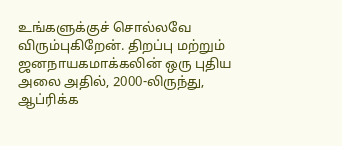உங்களுக்குச் சொல்லவே விரும்புகிறேன். திறப்பு மற்றும் ஜனநாயகமாக்கலின் ஒரு புதிய அலை அதில், 2000-லிருந்து, ஆப்ரிக்க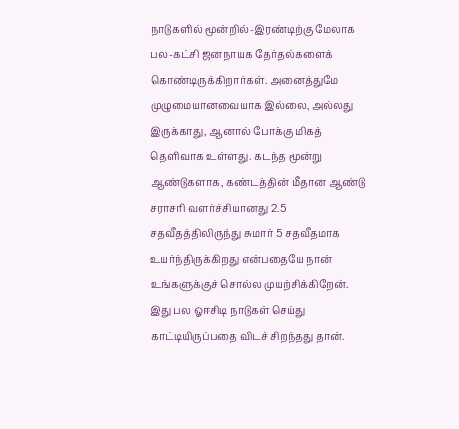நாடுகளில் மூன்றில்-இரண்டிற்கு மேலாக பல-கட்சி ஜனநாயக தேர்தல்களைக் கொண்டிருக்கிறார்கள். அனைத்துமே முழுமையானவையாக இல்லை, அல்லது இருக்காது, ஆனால் போக்கு மிகத் தெளிவாக உள்ளது. கடந்த மூன்று ஆண்டுகளாக, கண்டத்தின் மீதான ஆண்டு சராசரி வளர்ச்சியானது 2.5 சதவீதத்திலிருந்து சுமார் 5 சதவீதமாக உயர்ந்திருக்கிறது என்பதையே நான் உங்களுக்குச் சொல்ல முயற்சிக்கிறேன். இது பல ஓஈசிடி நாடுகள் செய்து காட்டியிருப்பதை விடச் சிறந்தது தான்.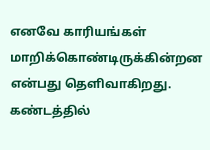எனவே காரியங்கள் மாறிக்கொண்டிருக்கின்றன என்பது தெளிவாகிறது.
கண்டத்தில்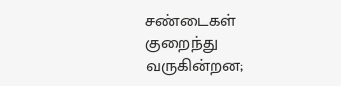சண்டைகள் குறைந்து வருகின்றன;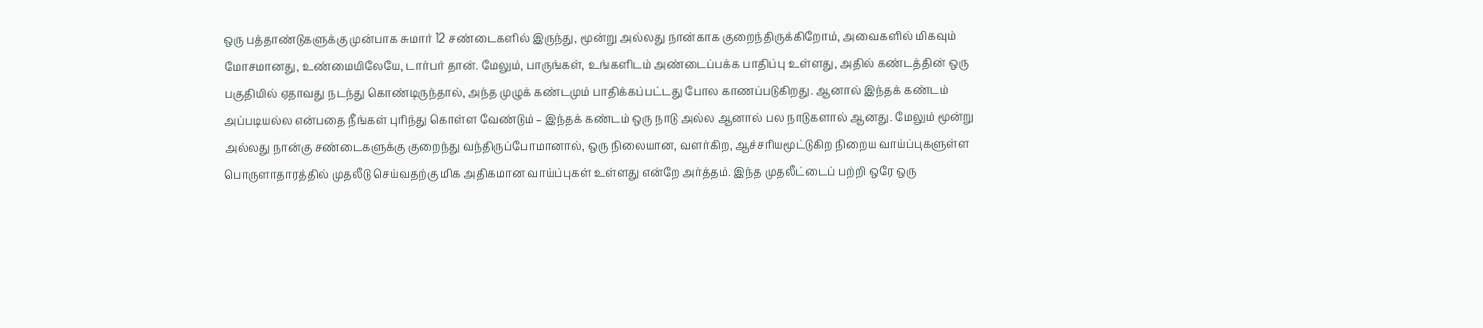ஒரு பத்தாண்டுகளுக்கு முன்பாக சுமார் 12 சண்டைகளில் இருந்து, மூன்று அல்லது நான்காக குறைந்திருக்கிறோம், அவைகளில் மிகவும் மோசமானது, உண்மையிலேயே, டார்பர் தான். மேலும், பாருங்கள், உங்களிடம் அண்டைப்பக்க பாதிப்பு உள்ளது, அதில் கண்டத்தின் ஒரு பகுதியில் ஏதாவது நடந்து கொண்டிருந்தால், அந்த முழுக் கண்டமும் பாதிக்கப்பட்டது போல காணப்படுகிறது. ஆனால் இந்தக் கண்டம் அப்படியல்ல என்பதை நீங்கள் புரிந்து கொள்ள வேண்டும் – இந்தக் கண்டம் ஒரு நாடு அல்ல ஆனால் பல நாடுகளால் ஆனது. மேலும் மூன்று அல்லது நான்கு சண்டைகளுக்கு குறைந்து வந்திருப்போமானால், ஒரு நிலையான, வளர்கிற, ஆச்சரியமூட்டுகிற நிறைய வாய்ப்புகளுள்ள பொருளாதாரத்தில் முதலீடு செய்வதற்கு மிக அதிகமான வாய்ப்புகள் உள்ளது என்றே அர்த்தம். இந்த முதலீட்டைப் பற்றி ஒரே ஒரு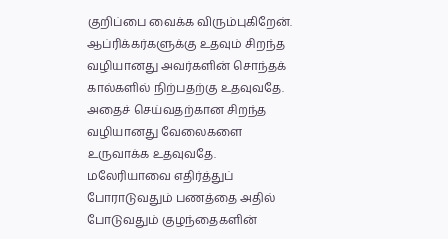குறிப்பை வைக்க விரும்புகிறேன்.
ஆப்ரிக்கர்களுக்கு உதவும் சிறந்த வழியானது அவர்களின் சொந்தக் கால்களில் நிற்பதற்கு உதவுவதே. அதைச் செய்வதற்கான சிறந்த வழியானது வேலைகளை உருவாக்க உதவுவதே. மலேரியாவை எதிர்த்துப் போராடுவதும் பணத்தை அதில் போடுவதும் குழந்தைகளின்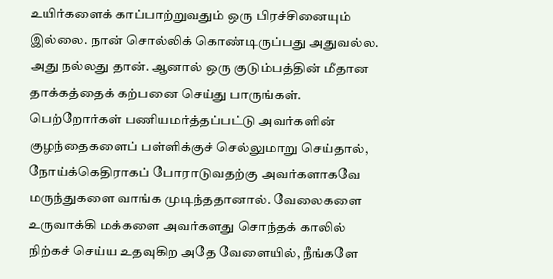உயிர்களைக் காப்பாற்றுவதும் ஒரு பிரச்சினையும் இல்லை. நான் சொல்லிக் கொண்டிருப்பது அதுவல்ல. அது நல்லது தான். ஆனால் ஒரு குடும்பத்தின் மீதான தாக்கத்தைக் கற்பனை செய்து பாருங்கள். பெற்றோர்கள் பணியமர்த்தப்பட்டு அவர்களின் குழந்தைகளைப் பள்ளிக்குச் செல்லுமாறு செய்தால், நோய்க்கெதிராகப் போராடுவதற்கு அவர்களாகவே மருந்துகளை வாங்க முடிந்ததானால். வேலைகளை உருவாக்கி மக்களை அவர்களது சொந்தக் காலில் நிற்கச் செய்ய உதவுகிற அதே வேளையில், நீங்களே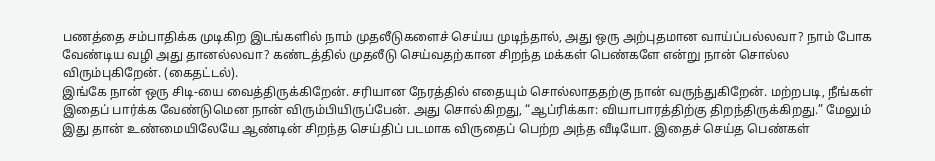பணத்தை சம்பாதிக்க முடிகிற இடங்களில் நாம் முதலீடுகளைச் செய்ய முடிந்தால், அது ஒரு அற்புதமான வாய்ப்பல்லவா? நாம் போக வேண்டிய வழி அது தானல்லவா? கண்டத்தில் முதலீடு செய்வதற்கான சிறந்த மக்கள் பெண்களே என்று நான் சொல்ல விரும்புகிறேன். (கைதட்டல்).
இங்கே நான் ஒரு சிடி-யை வைத்திருக்கிறேன். சரியான நேரத்தில் எதையும் சொல்லாததற்கு நான் வருந்துகிறேன். மற்றபடி, நீங்கள் இதைப் பார்க்க வேண்டுமென நான் விரும்பியிருப்பேன். அது சொல்கிறது, “ஆப்ரிக்கா: வியாபாரத்திற்கு திறந்திருக்கிறது.” மேலும் இது தான் உண்மையிலேயே ஆண்டின் சிறந்த செய்திப் படமாக விருதைப் பெற்ற அந்த வீடியோ. இதைச் செய்த பெண்கள்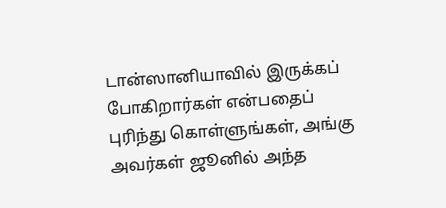டான்ஸானியாவில் இருக்கப் போகிறார்கள் என்பதைப் புரிந்து கொள்ளுங்கள், அங்கு அவர்கள் ஜூனில் அந்த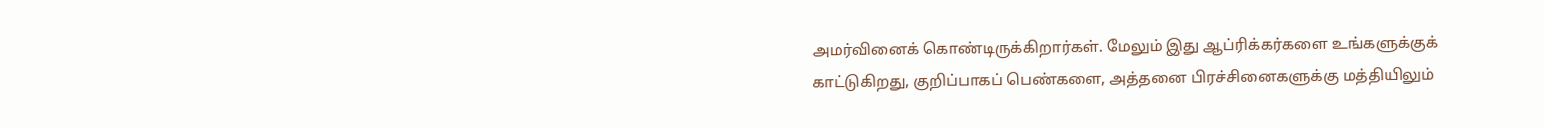அமர்வினைக் கொண்டிருக்கிறார்கள். மேலும் இது ஆப்ரிக்கர்களை உங்களுக்குக் காட்டுகிறது, குறிப்பாகப் பெண்களை, அத்தனை பிரச்சினைகளுக்கு மத்தியிலும்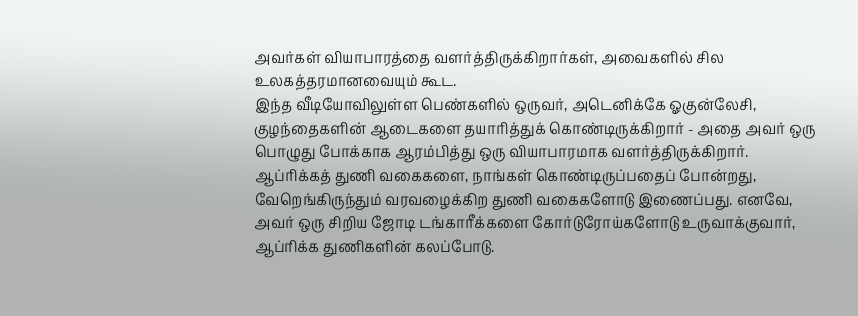அவர்கள் வியாபாரத்தை வளர்த்திருக்கிறார்கள், அவைகளில் சில உலகத்தரமானவையும் கூட.
இந்த வீடியோவிலுள்ள பெண்களில் ஒருவர், அடெனிக்கே ஓகுன்லேசி, குழந்தைகளின் ஆடைகளை தயாரித்துக் கொண்டிருக்கிறார் - அதை அவர் ஒரு பொழுது போக்காக ஆரம்பித்து ஒரு வியாபாரமாக வளர்த்திருக்கிறார். ஆப்ரிக்கத் துணி வகைகளை, நாங்கள் கொண்டிருப்பதைப் போன்றது, வேறெங்கிருந்தும் வரவழைக்கிற துணி வகைகளோடு இணைப்பது. எனவே, அவர் ஒரு சிறிய ஜோடி டங்காரீக்களை கோர்டுரோய்களோடு உருவாக்குவார், ஆப்ரிக்க துணிகளின் கலப்போடு.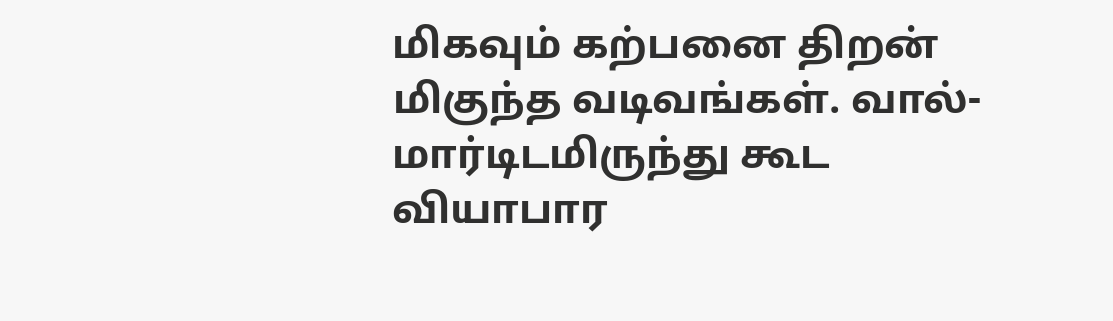மிகவும் கற்பனை திறன் மிகுந்த வடிவங்கள். வால்-மார்டிடமிருந்து கூட வியாபார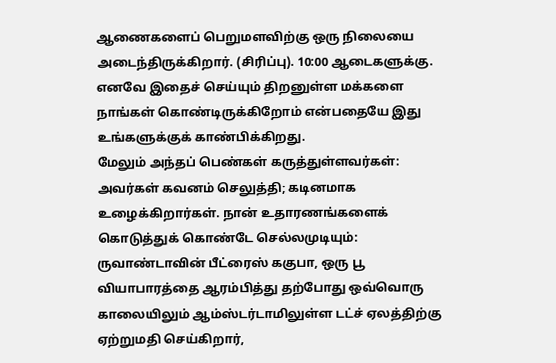ஆணைகளைப் பெறுமளவிற்கு ஒரு நிலையை அடைந்திருக்கிறார். (சிரிப்பு). 10:00 ஆடைகளுக்கு. எனவே இதைச் செய்யும் திறனுள்ள மக்களை நாங்கள் கொண்டிருக்கிறோம் என்பதையே இது உங்களுக்குக் காண்பிக்கிறது.
மேலும் அந்தப் பெண்கள் கருத்துள்ளவர்கள்: அவர்கள் கவனம் செலுத்தி; கடினமாக உழைக்கிறார்கள். நான் உதாரணங்களைக் கொடுத்துக் கொண்டே செல்லமுடியும்: ருவாண்டாவின் பீட்ரைஸ் ககுபா, ஒரு பூ வியாபாரத்தை ஆரம்பித்து தற்போது ஒவ்வொரு காலையிலும் ஆம்ஸ்டர்டாமிலுள்ள டட்ச் ஏலத்திற்கு ஏற்றுமதி செய்கிறார்,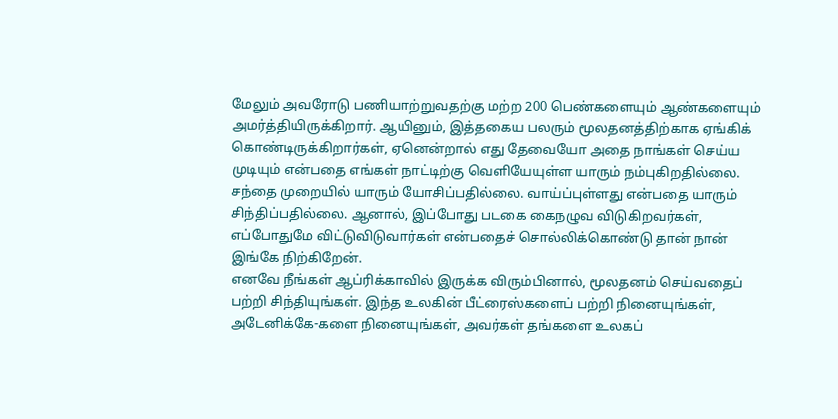மேலும் அவரோடு பணியாற்றுவதற்கு மற்ற 200 பெண்களையும் ஆண்களையும் அமர்த்தியிருக்கிறார். ஆயினும், இத்தகைய பலரும் மூலதனத்திற்காக ஏங்கிக் கொண்டிருக்கிறார்கள், ஏனென்றால் எது தேவையோ அதை நாங்கள் செய்ய முடியும் என்பதை எங்கள் நாட்டிற்கு வெளியேயுள்ள யாரும் நம்புகிறதில்லை. சந்தை முறையில் யாரும் யோசிப்பதில்லை. வாய்ப்புள்ளது என்பதை யாரும் சிந்திப்பதில்லை. ஆனால், இப்போது படகை கைநழுவ விடுகிறவர்கள், எப்போதுமே விட்டுவிடுவார்கள் என்பதைச் சொல்லிக்கொண்டு தான் நான் இங்கே நிற்கிறேன்.
எனவே நீங்கள் ஆப்ரிக்காவில் இருக்க விரும்பினால், மூலதனம் செய்வதைப் பற்றி சிந்தியுங்கள். இந்த உலகின் பீட்ரைஸ்களைப் பற்றி நினையுங்கள், அடேனிக்கே-களை நினையுங்கள், அவர்கள் தங்களை உலகப்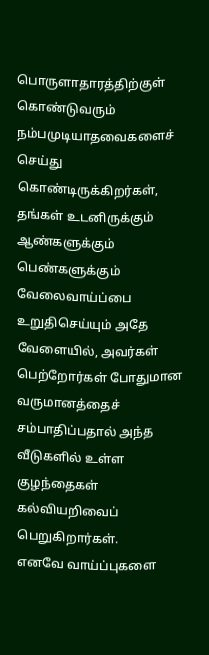பொருளாதாரத்திற்குள் கொண்டுவரும் நம்பமுடியாதவைகளைச் செய்து கொண்டிருக்கிறர்கள், தங்கள் உடனிருக்கும் ஆண்களுக்கும் பெண்களுக்கும் வேலைவாய்ப்பை உறுதிசெய்யும் அதே வேளையில், அவர்கள் பெற்றோர்கள் போதுமான வருமானத்தைச் சம்பாதிப்பதால் அந்த வீடுகளில் உள்ள குழந்தைகள் கல்வியறிவைப் பெறுகிறார்கள்.
எனவே வாய்ப்புகளை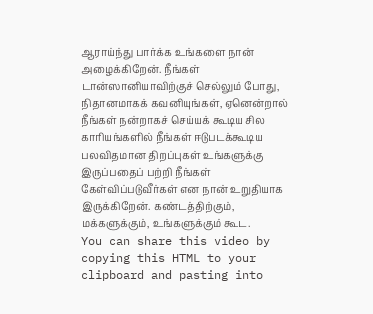ஆராய்ந்து பார்க்க உங்களை நான் அழைக்கிறேன். நீங்கள் டான்ஸானியாவிற்குச் செல்லும் போது, நிதானமாகக் கவனியுங்கள், ஏனென்றால் நீங்கள் நன்றாகச் செய்யக் கூடிய சில காரியங்களில் நீங்கள் ஈடுபடக்கூடிய பலவிதமான திறப்புகள் உங்களுக்கு இருப்பதைப் பற்றி நீங்கள் கேள்விப்படுவீர்கள் என நான் உறுதியாக இருக்கிறேன். கண்டத்திற்கும், மக்களுக்கும், உங்களுக்கும் கூட.
You can share this video by copying this HTML to your clipboard and pasting into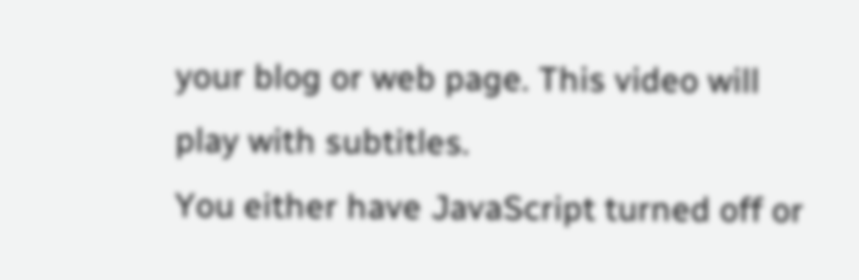your blog or web page. This video will play with subtitles.
You either have JavaScript turned off or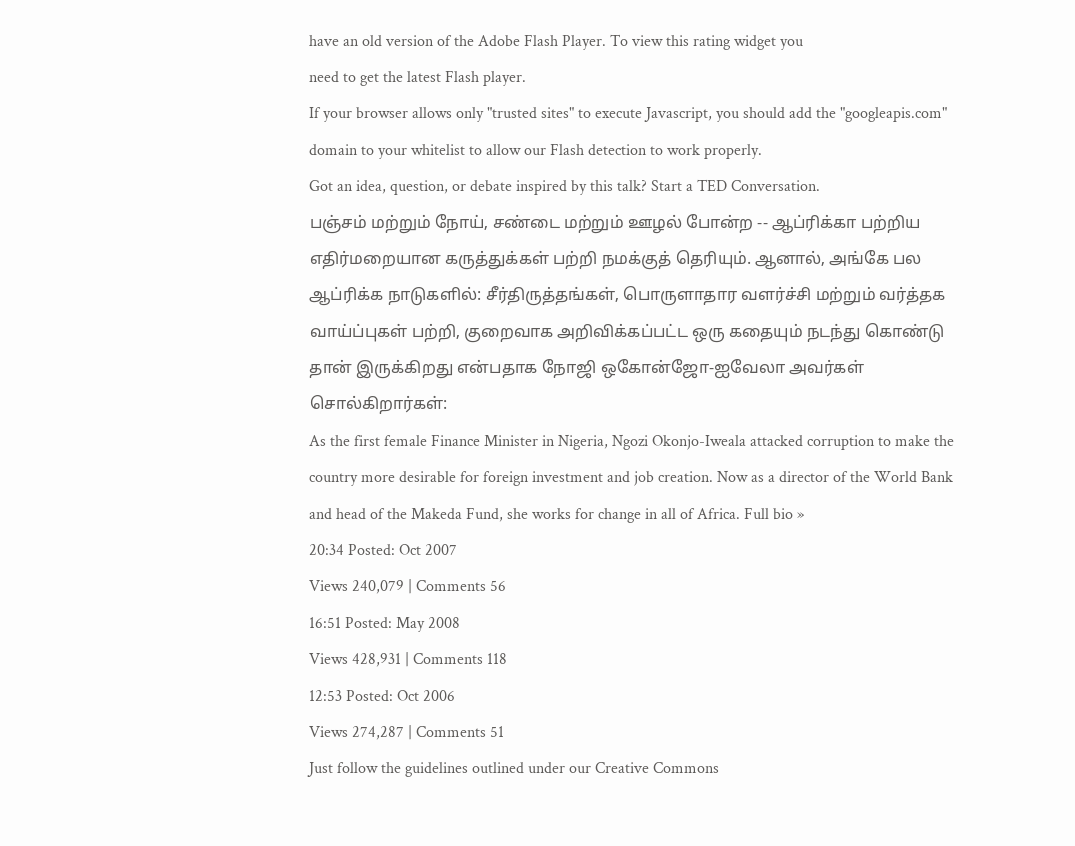have an old version of the Adobe Flash Player. To view this rating widget you
need to get the latest Flash player.
If your browser allows only "trusted sites" to execute Javascript, you should add the "googleapis.com" domain to your whitelist to allow our Flash detection to work properly.
Got an idea, question, or debate inspired by this talk? Start a TED Conversation.
பஞ்சம் மற்றும் நோய், சண்டை மற்றும் ஊழல் போன்ற -- ஆப்ரிக்கா பற்றிய எதிர்மறையான கருத்துக்கள் பற்றி நமக்குத் தெரியும். ஆனால், அங்கே பல ஆப்ரிக்க நாடுகளில்: சீர்திருத்தங்கள், பொருளாதார வளர்ச்சி மற்றும் வர்த்தக வாய்ப்புகள் பற்றி, குறைவாக அறிவிக்கப்பட்ட ஒரு கதையும் நடந்து கொண்டு தான் இருக்கிறது என்பதாக நோஜி ஒகோன்ஜோ-ஐவேலா அவர்கள் சொல்கிறார்கள்:
As the first female Finance Minister in Nigeria, Ngozi Okonjo-Iweala attacked corruption to make the country more desirable for foreign investment and job creation. Now as a director of the World Bank and head of the Makeda Fund, she works for change in all of Africa. Full bio »
20:34 Posted: Oct 2007
Views 240,079 | Comments 56
16:51 Posted: May 2008
Views 428,931 | Comments 118
12:53 Posted: Oct 2006
Views 274,287 | Comments 51
Just follow the guidelines outlined under our Creative Commons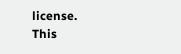license.
This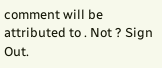comment will be attributed to . Not ? Sign Out.